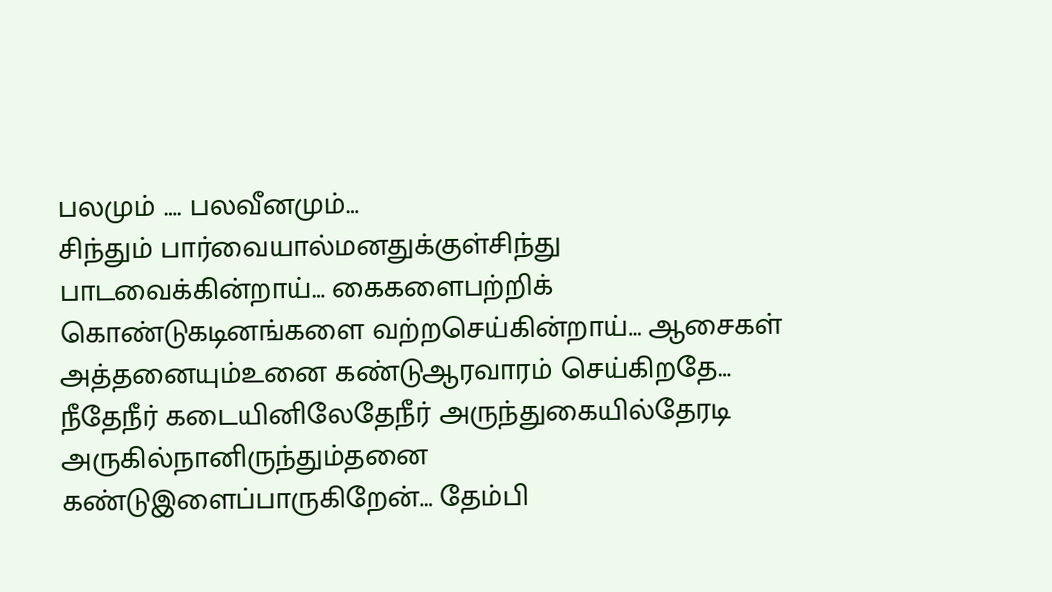பலமும் …. பலவீனமும்…
சிந்தும் பார்வையால்மனதுக்குள்சிந்து பாடவைக்கின்றாய்… கைகளைபற்றிக் கொண்டுகடினங்களை வற்றசெய்கின்றாய்… ஆசைகள் அத்தனையும்உனை கண்டுஆரவாரம் செய்கிறதே… நீதேநீர் கடையினிலேதேநீர் அருந்துகையில்தேரடி அருகில்நானிருந்தும்தனை கண்டுஇளைப்பாருகிறேன்… தேம்பி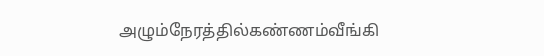அழும்நேரத்தில்கண்ணம்வீங்கி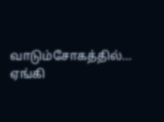வாடும்சோகத்தில்… ஏங்கி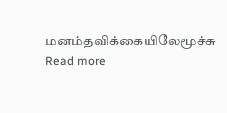மனம்தவிக்கையிலேமூச்சு
Read more